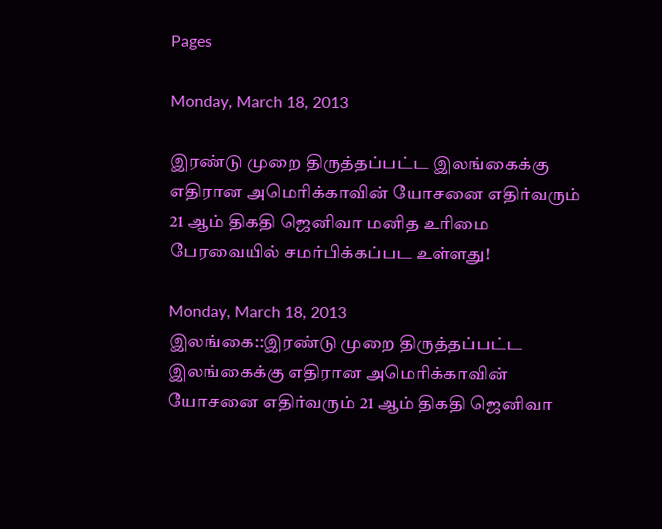Pages

Monday, March 18, 2013

இரண்டு முறை திருத்தப்பட்ட இலங்கைக்கு எதிரான அமெரிக்காவின் யோசனை எதிர்வரும் 21 ஆம் திகதி ஜெனிவா மனித உரிமை பேரவையில் சமர்பிக்கப்பட உள்ளது!

Monday, March 18, 2013
இலங்கை::இரண்டு முறை திருத்தப்பட்ட இலங்கைக்கு எதிரான அமெரிக்காவின் யோசனை எதிர்வரும் 21 ஆம் திகதி ஜெனிவா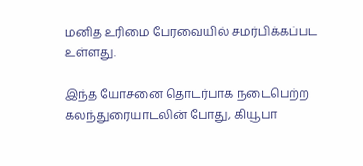மனித உரிமை பேரவையில் சமர்பிக்கப்பட உள்ளது.

இந்த யோசனை தொடர்பாக நடைபெற்ற கலந்துரையாடலின் போது, கியூபா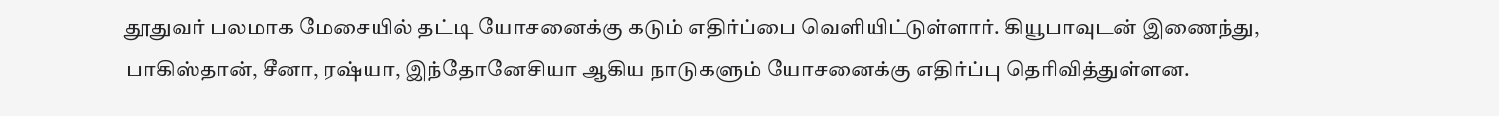தூதுவர் பலமாக மேசையில் தட்டி யோசனைக்கு கடும் எதிர்ப்பை வெளியிட்டுள்ளார். கியூபாவுடன் இணைந்து, பாகிஸ்தான், சீனா, ரஷ்யா, இந்தோனேசியா ஆகிய நாடுகளும் யோசனைக்கு எதிர்ப்பு தெரிவித்துள்ளன.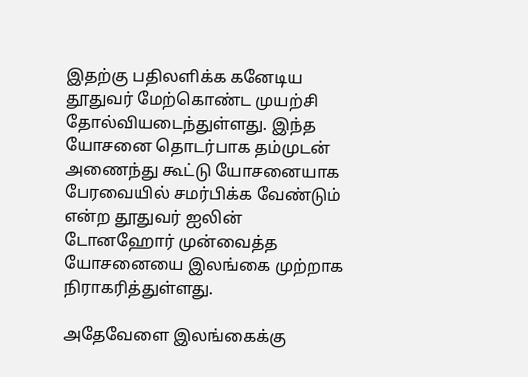இதற்கு பதிலளிக்க கனேடிய தூதுவர் மேற்கொண்ட முயற்சி தோல்வியடைந்துள்ளது. இந்த யோசனை தொடர்பாக தம்முடன் அணைந்து கூட்டு யோசனையாக பேரவையில் சமர்பிக்க வேண்டும் என்ற தூதுவர் ஐலின் டோனஹோர் முன்வைத்த யோசனையை இலங்கை முற்றாக நிராகரித்துள்ளது.

அதேவேளை இலங்கைக்கு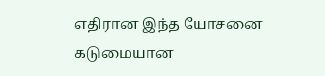எதிரான இந்த யோசனை கடுமையான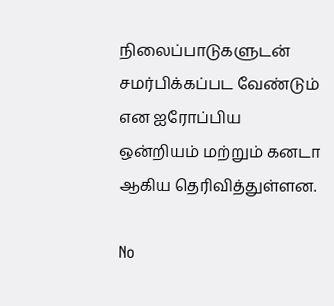நிலைப்பாடுகளுடன் சமர்பிக்கப்பட வேண்டும் என ஐரோப்பிய ஒன்றியம் மற்றும் கனடா ஆகிய தெரிவித்துள்ளன.

No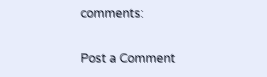comments:

Post a Comment